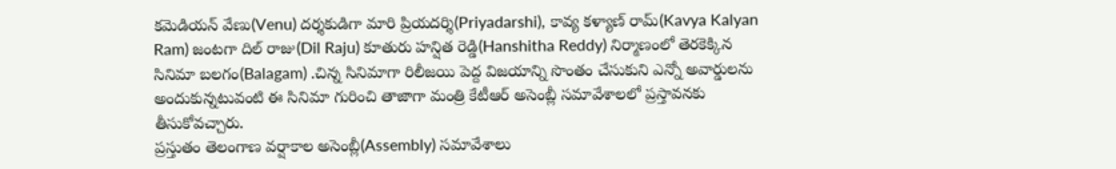కమెడియన్ వేణు(Venu) దర్శకుడిగా మారి ప్రియదర్శి(Priyadarshi), కావ్య కళ్యాణ్ రామ్(Kavya Kalyan Ram) జంటగా దిల్ రాజు(Dil Raju) కూతురు హన్షిత రెడ్డి(Hanshitha Reddy) నిర్మాణంలో తెరకెక్కిన సినిమా బలగం(Balagam) .చిన్న సినిమాగా రిలీజయి పెద్ద విజయాన్ని సొంతం చేసుకుని ఎన్నో అవార్డులను అందుకున్నటువంటి ఈ సినిమా గురించి తాజాగా మంత్రి కేటీఆర్ అసెంబ్లీ సమావేశాలలో ప్రస్తావనకు తీసుకోవచ్చారు.
ప్రస్తుతం తెలంగాణ వర్షాకాల అసెంబ్లీ(Assembly) సమావేశాలు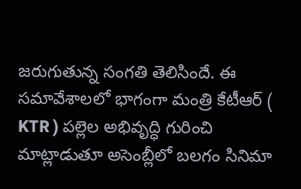జరుగుతున్న సంగతి తెలిసిందే. ఈ సమావేశాలలో భాగంగా మంత్రి కేటీఆర్ ( KTR ) పల్లెల అభివృద్ధి గురించి మాట్లాడుతూ అసెంబ్లీలో బలగం సినిమా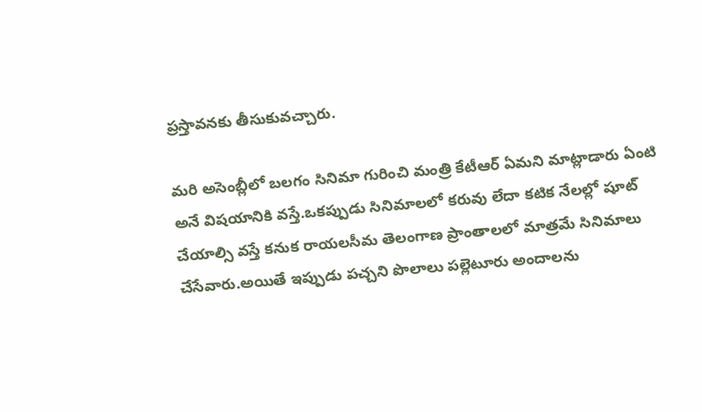ప్రస్తావనకు తీసుకువచ్చారు.

మరి అసెంబ్లీలో బలగం సినిమా గురించి మంత్రి కేటీఆర్ ఏమని మాట్లాడారు ఏంటి అనే విషయానికి వస్తే.ఒకప్పుడు సినిమాలలో కరువు లేదా కటిక నేలల్లో షూట్ చేయాల్సి వస్తే కనుక రాయలసీమ తెలంగాణ ప్రాంతాలలో మాత్రమే సినిమాలు చేసేవారు.అయితే ఇప్పుడు పచ్చని పొలాలు పల్లెటూరు అందాలను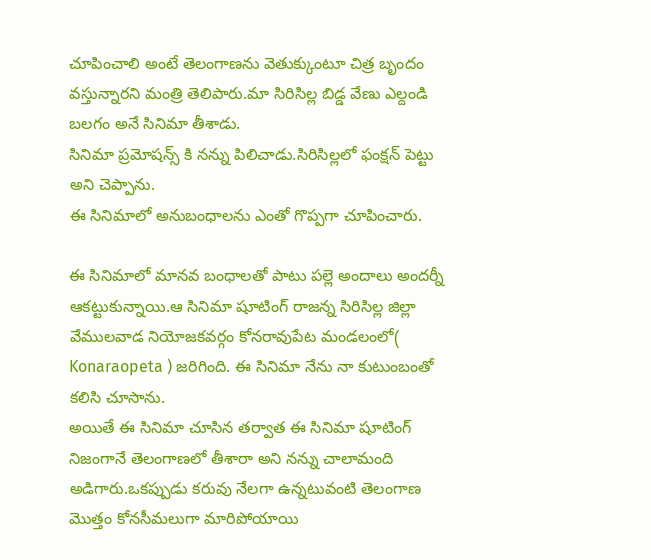చూపించాలి అంటే తెలంగాణను వెతుక్కుంటూ చిత్ర బృందం వస్తున్నారని మంత్రి తెలిపారు.మా సిరిసిల్ల బిడ్డ వేణు ఎల్దండి బలగం అనే సినిమా తీశాడు.
సినిమా ప్రమోషన్స్ కి నన్ను పిలిచాడు.సిరిసిల్లలో ఫంక్షన్ పెట్టు అని చెప్పాను.
ఈ సినిమాలో అనుబంధాలను ఎంతో గొప్పగా చూపించారు.

ఈ సినిమాలో మానవ బంధాలతో పాటు పల్లె అందాలు అందర్నీ ఆకట్టుకున్నాయి.ఆ సినిమా షూటింగ్ రాజన్న సిరిసిల్ల జిల్లా వేములవాడ నియోజకవర్గం కోనరావుపేట మండలంలో( Konaraopeta ) జరిగింది. ఈ సినిమా నేను నా కుటుంబంతో కలిసి చూసాను.
అయితే ఈ సినిమా చూసిన తర్వాత ఈ సినిమా షూటింగ్ నిజంగానే తెలంగాణలో తీశారా అని నన్ను చాలామంది అడిగారు.ఒకప్పుడు కరువు నేలగా ఉన్నటువంటి తెలంగాణ మొత్తం కోనసీమలుగా మారిపోయాయి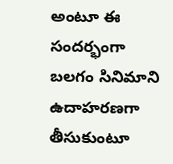అంటూ ఈ సందర్భంగా బలగం సినిమాని ఉదాహరణగా తీసుకుంటూ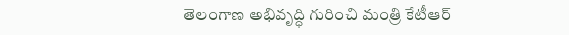తెలంగాణ అభివృద్ధి గురించి మంత్రి కేటీఆర్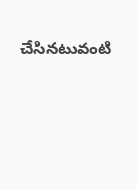చేసినటువంటి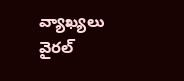వ్యాఖ్యలు వైరల్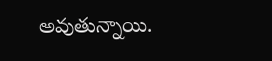అవుతున్నాయి.